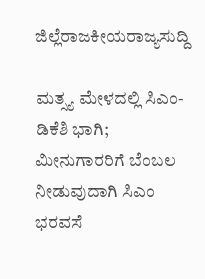ಜಿಲ್ಲೆರಾಜಕೀಯರಾಜ್ಯಸುದ್ದಿ

ಮತ್ಸ್ಯ ಮೇಳದಲ್ಲಿ ಸಿಎಂ- ಡಿಕೆಶಿ ಭಾಗಿ; ಮೀನುಗಾರರಿಗೆ ಬೆಂಬಲ ನೀಡುವುದಾಗಿ ಸಿಎಂ ಭರವಸೆ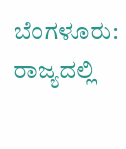ಬೆಂಗಳೂರು: ರಾಜ್ಯದಲ್ಲಿ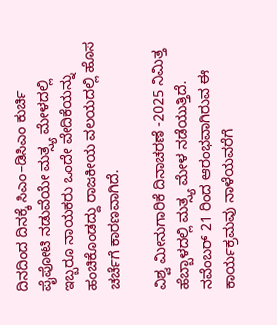ದಿನದಿಂದ ದಿನಕ್ಕೆ ಸಿಎಂ–ಡಿಸಿಎಂ ಕುರ್ಚಿ ಪೈಪೋಟಿ ನಡುವೆಯೇ ಮತ್ಸ್ಯ ಮೇಳದಲ್ಲಿ ಇಬ್ಬರೂ ನಾಯಕರು ಒಂದೇ ವೇದಿಕೆಯನ್ನು ಹಂಚಿಕೊಂಡದ್ದು ರಾಜಕೀಯ ವಲಯದಲ್ಲಿ ಹೊಸ ಚರ್ಚೆಗೆ ಕಾರಣವಾಗಿದೆ.

ವಿಶ್ವ ಮೀನುಗಾರಿಕೆ ದಿನಾಚರಣೆ -2025 ನಿಮಿತ್ತ ಹೆಬ್ಬಾಳದಲ್ಲಿ ಮತ್ಸ್ಯ ಮೇಳ ನಡೆಯುತ್ತಿದೆ. ನವೆಂಬರ್ 21 ರಿಂದ ಆರಂಭವಾಗಿರುವ ಈ ಕಾರ್ಯಕ್ರಮವು ನಾಳೆಯವರೆಗೆ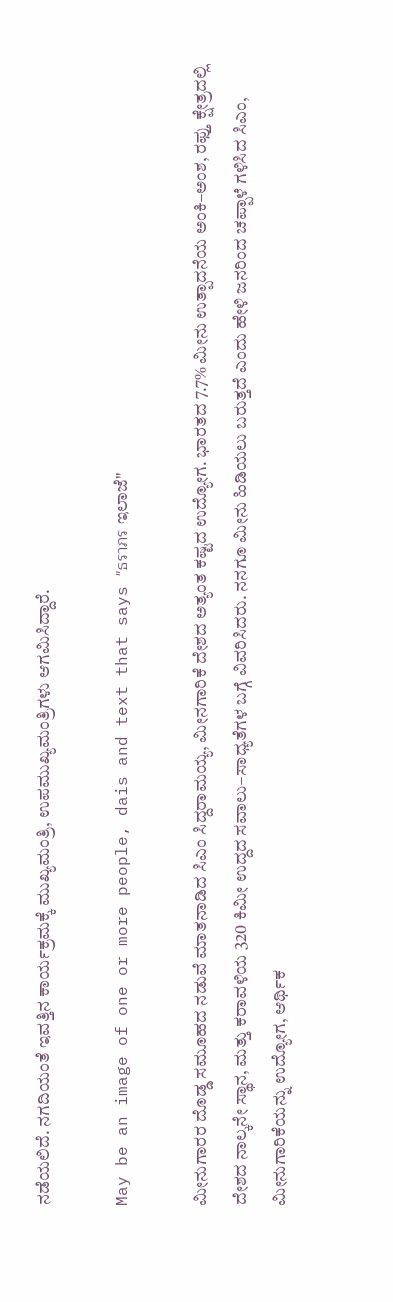ನಡೆಯಲಿದೆ. ನಗದಿಯಂತೆ ಇವತ್ತಿನ ಕಾರ್ಯಕ್ರಮಕ್ಕೆ ಮುಖ್ಯಮಂತ್ರಿ, ಉಪಮುಖ್ಯಮಂತ್ರಿಗಳು ಆಗಮಿಸಿದ್ದಾರೆ.

May be an image of one or more people, dais and text that says "ธราภร ಇಲಾಜೆ"

ಮೀನುಗಾರರ ದೊಡ್ಡ ಸಮೂಹದ ನಡುವೆ ಮಾತನಾಡಿದ ಸಿಎಂ ಸಿದ್ದರಾಮಯ್ಯ, ಮೀನಗಾರಿಕೆ ದೇಶದ ಅತ್ಯಂತ ಕಷ್ಟದ ಉದ್ಯೋಗ. ಭಾರತದ 7.7% ಮೀನು ಉತ್ಪಾದನೆಯ ಅಂಕಿ–ಅಂಶ, ರಫ್ತು ಕ್ಷೇತ್ರದಲ್ಲಿ ದೇಶದ ನಾಲ್ಕನೇ ಸ್ಥಾನ, ಮತ್ತು ಕರಾವಳಿಯ 320 ಕಿಮೀ ಉದ್ದದ ಸವಾಲು–ಸಾಧ್ಯತೆಗಳ ಬಗ್ಗೆ ವಿವರಿಸಿದರು. ನನಗೂ ಮೀನು ಹಿಡಿಯಲು ಬರುತ್ತದೆ ಎಂದು ಹೇಳಿ ಜನರಿಂದ ಚಪ್ಪಾಳೆ ಗಳಿಸಿದ ಸಿಎಂ, ಮೀನುಗಾರಿಕೆಯನ್ನು ಉದ್ಯೋಗ, ಆರ್ಥಿಕ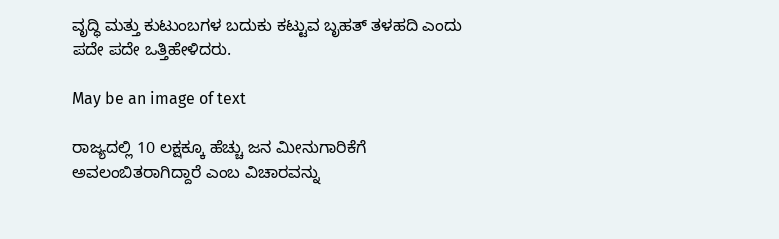ವೃದ್ಧಿ ಮತ್ತು ಕುಟುಂಬಗಳ ಬದುಕು ಕಟ್ಟುವ ಬೃಹತ್ ತಳಹದಿ ಎಂದು ಪದೇ ಪದೇ ಒತ್ತಿಹೇಳಿದರು.

May be an image of text

ರಾಜ್ಯದಲ್ಲಿ 10 ಲಕ್ಷಕ್ಕೂ ಹೆಚ್ಚು ಜನ ಮೀನುಗಾರಿಕೆಗೆ ಅವಲಂಬಿತರಾಗಿದ್ದಾರೆ ಎಂಬ ವಿಚಾರವನ್ನು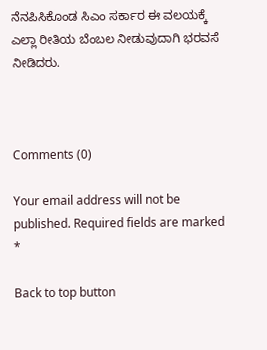ನೆನಪಿಸಿಕೊಂಡ ಸಿಎಂ ಸರ್ಕಾರ ಈ ವಲಯಕ್ಕೆ ಎಲ್ಲಾ ರೀತಿಯ ಬೆಂಬಲ ನೀಡುವುದಾಗಿ ಭರವಸೆ ನೀಡಿದರು.



Comments (0)

Your email address will not be published. Required fields are marked *

Back to top button